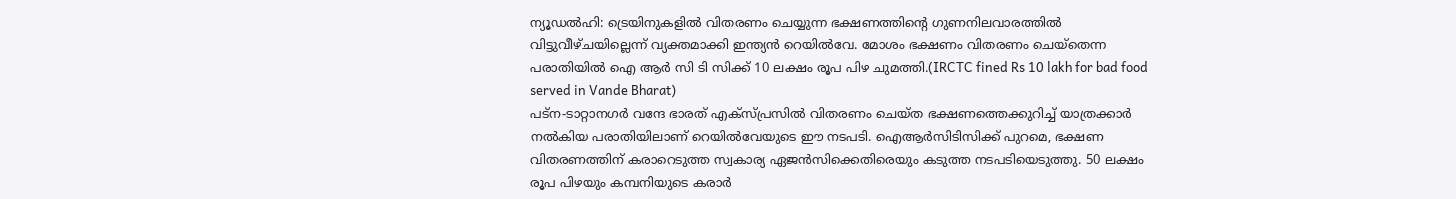ന്യൂഡൽഹി: ട്രെയിനുകളിൽ വിതരണം ചെയ്യുന്ന ഭക്ഷണത്തിന്റെ ഗുണനിലവാരത്തിൽ വിട്ടുവീഴ്ചയില്ലെന്ന് വ്യക്തമാക്കി ഇന്ത്യൻ റെയിൽവേ. മോശം ഭക്ഷണം വിതരണം ചെയ്തെന്ന പരാതിയിൽ ഐ ആർ സി ടി സിക്ക് 10 ലക്ഷം രൂപ പിഴ ചുമത്തി.(IRCTC fined Rs 10 lakh for bad food served in Vande Bharat)
പട്ന-ടാറ്റാനഗർ വന്ദേ ഭാരത് എക്സ്പ്രസിൽ വിതരണം ചെയ്ത ഭക്ഷണത്തെക്കുറിച്ച് യാത്രക്കാർ നൽകിയ പരാതിയിലാണ് റെയിൽവേയുടെ ഈ നടപടി. ഐആർസിടിസിക്ക് പുറമെ, ഭക്ഷണ വിതരണത്തിന് കരാറെടുത്ത സ്വകാര്യ ഏജൻസിക്കെതിരെയും കടുത്ത നടപടിയെടുത്തു. 50 ലക്ഷം രൂപ പിഴയും കമ്പനിയുടെ കരാർ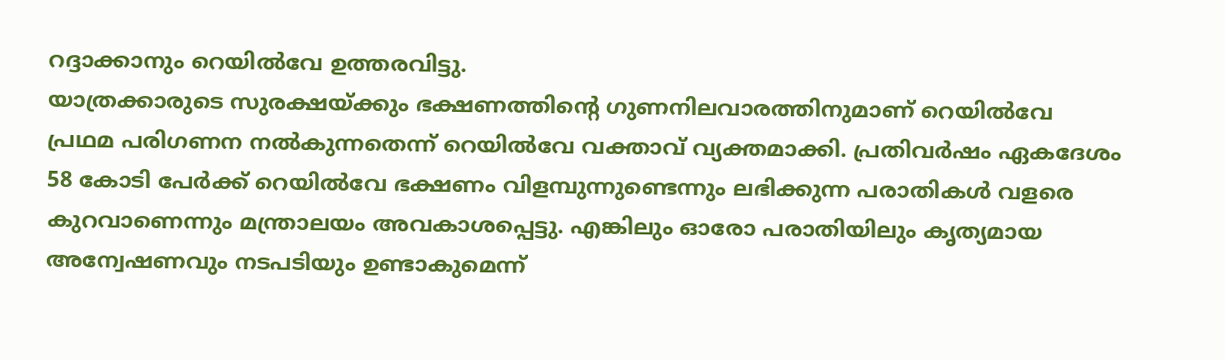റദ്ദാക്കാനും റെയിൽവേ ഉത്തരവിട്ടു.
യാത്രക്കാരുടെ സുരക്ഷയ്ക്കും ഭക്ഷണത്തിന്റെ ഗുണനിലവാരത്തിനുമാണ് റെയിൽവേ പ്രഥമ പരിഗണന നൽകുന്നതെന്ന് റെയിൽവേ വക്താവ് വ്യക്തമാക്കി. പ്രതിവർഷം ഏകദേശം 58 കോടി പേർക്ക് റെയിൽവേ ഭക്ഷണം വിളമ്പുന്നുണ്ടെന്നും ലഭിക്കുന്ന പരാതികൾ വളരെ കുറവാണെന്നും മന്ത്രാലയം അവകാശപ്പെട്ടു. എങ്കിലും ഓരോ പരാതിയിലും കൃത്യമായ അന്വേഷണവും നടപടിയും ഉണ്ടാകുമെന്ന്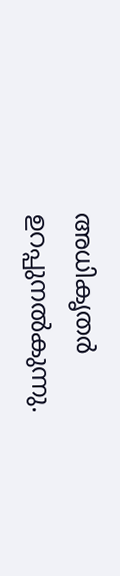അധികൃതർ ഉറപ്പുനൽകുന്നു.